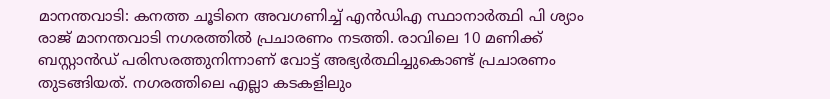മാനന്തവാടി: കനത്ത ചൂടിനെ അവഗണിച്ച് എൻഡിഎ സ്ഥാനാർത്ഥി പി ശ്യാം രാജ് മാനന്തവാടി നഗരത്തിൽ പ്രചാരണം നടത്തി. രാവിലെ 10 മണിക്ക് ബസ്റ്റാൻഡ് പരിസരത്തുനിന്നാണ് വോട്ട് അഭ്യർത്ഥിച്ചുകൊണ്ട് പ്രചാരണം തുടങ്ങിയത്. നഗരത്തിലെ എല്ലാ കടകളിലും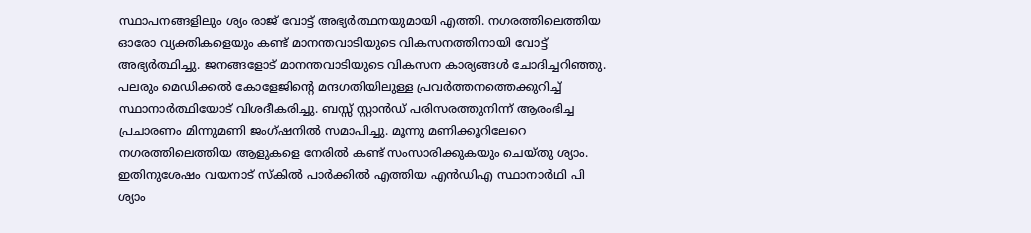സ്ഥാപനങ്ങളിലും ശ്യം രാജ് വോട്ട് അഭ്യർത്ഥനയുമായി എത്തി. നഗരത്തിലെത്തിയ ഓരോ വ്യക്തികളെയും കണ്ട് മാനന്തവാടിയുടെ വികസനത്തിനായി വോട്ട് അഭ്യർത്ഥിച്ചു. ജനങ്ങളോട് മാനന്തവാടിയുടെ വികസന കാര്യങ്ങൾ ചോദിച്ചറിഞ്ഞു. പലരും മെഡിക്കൽ കോളേജിൻ്റെ മന്ദഗതിയിലുള്ള പ്രവർത്തനത്തെക്കുറിച്ച് സ്ഥാനാർത്ഥിയോട് വിശദീകരിച്ചു. ബസ്സ് സ്റ്റാൻഡ് പരിസരത്തുനിന്ന് ആരംഭിച്ച പ്രചാരണം മിന്നുമണി ജംഗ്ഷനിൽ സമാപിച്ചു. മൂന്നു മണിക്കൂറിലേറെ നഗരത്തിലെത്തിയ ആളുകളെ നേരിൽ കണ്ട് സംസാരിക്കുകയും ചെയ്തു ശ്യാം.
ഇതിനുശേഷം വയനാട് സ്കിൽ പാർക്കിൽ എത്തിയ എൻഡിഎ സ്ഥാനാർഥി പി ശ്യാം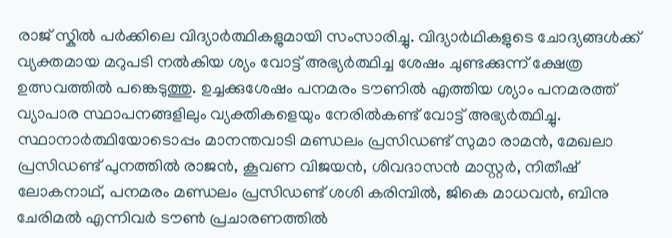രാജ് സ്കിൽ പർക്കിലെ വിദ്യാർത്ഥികളുമായി സംസാരിച്ചു. വിദ്യാർഥികളുടെ ചോദ്യങ്ങൾക്ക് വ്യക്തമായ മറുപടി നൽകിയ ശ്യം വോട്ട് അഭ്യർത്ഥിച്ച ശേഷം ചുണ്ടക്കുന്ന് ക്ഷേത്ര ഉത്സവത്തിൽ പങ്കെടുത്തു. ഉച്ചക്കുശേഷം പനമരം ടൗണിൽ എത്തിയ ശ്യാം പനമരത്ത് വ്യാപാര സ്ഥാപനങ്ങളിലും വ്യക്തികളെയും നേരിൽകണ്ട് വോട്ട് അഭ്യർത്ഥിച്ചു. സ്ഥാനാർത്ഥിയോടൊപ്പം മാനന്തവാടി മണ്ഡലം പ്രസിഡണ്ട് സുമാ രാമൻ, മേഖലാ പ്രസിഡണ്ട് പുനത്തിൽ രാജൻ, കൂവണ വിജയൻ, ശിവദാസൻ മാസ്റ്റർ, നിതീഷ് ലോകനാഥ്, പനമരം മണ്ഡലം പ്രസിഡണ്ട് ശശി കരിമ്പിൽ, ജികെ മാധവൻ, ബിനു ചേരിമൽ എന്നിവർ ടൗൺ പ്രചാരണത്തിൽ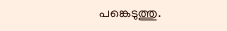പങ്കെടുത്തു.